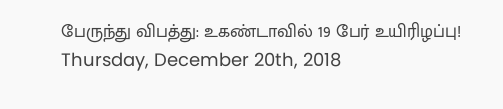பேருந்து விபத்து: உகண்டாவில் 19 பேர் உயிரிழப்பு!
Thursday, December 20th, 2018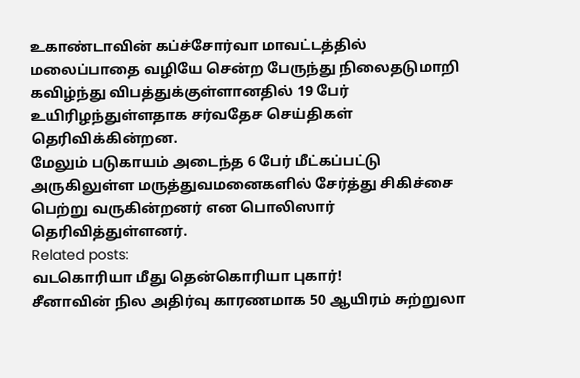உகாண்டாவின் கப்ச்சோர்வா மாவட்டத்தில் மலைப்பாதை வழியே சென்ற பேருந்து நிலைதடுமாறி கவிழ்ந்து விபத்துக்குள்ளானதில் 19 பேர் உயிரிழந்துள்ளதாக சர்வதேச செய்திகள் தெரிவிக்கின்றன.
மேலும் படுகாயம் அடைந்த 6 பேர் மீட்கப்பட்டு அருகிலுள்ள மருத்துவமனைகளில் சேர்த்து சிகிச்சை பெற்று வருகின்றனர் என பொலிஸார் தெரிவித்துள்ளனர்.
Related posts:
வடகொரியா மீது தென்கொரியா புகார்!
சீனாவின் நில அதிர்வு காரணமாக 50 ஆயிரம் சுற்றுலா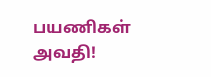பயணிகள் அவதி!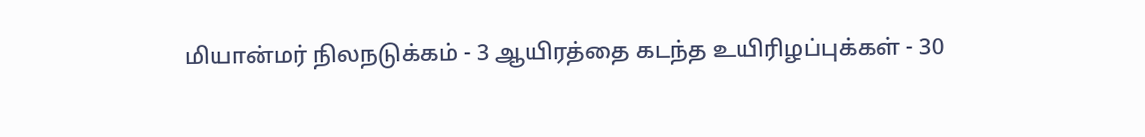மியான்மர் நிலநடுக்கம் - 3 ஆயிரத்தை கடந்த உயிரிழப்புக்கள் - 30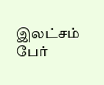இலட்சம் பேர்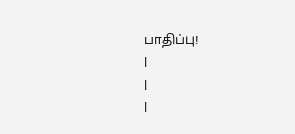பாதிப்பு!
|
|
|